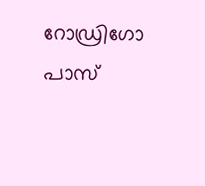റോഡ്രിഗോ പാസ്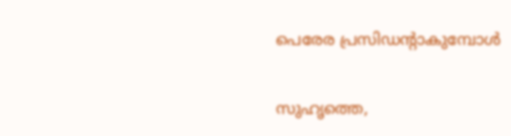പെരേര പ്രസിഡന്റാകുമ്പോള്‍

സുഹൃത്തെ,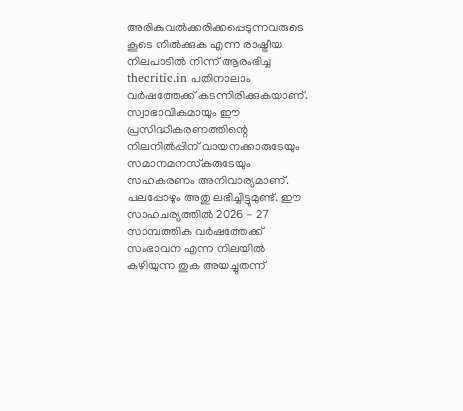അരികുവല്‍ക്കരിക്കപ്പെടുന്നവരുടെ കൂടെ നില്‍ക്കുക എന്ന രാഷ്ട്രീയ നിലപാടില്‍ നിന്ന് ആരംഭിച്ച thecritic.in പതിനാലാം വര്‍ഷത്തേക്ക് കടന്നിരിക്കുകയാണ്. സ്വാഭാവികമായും ഈ പ്രസിദ്ധീകരണത്തിന്റെ നിലനില്‍പ്പിന് വായനക്കാരുടേയും സമാനമനസ്‌കരുടേയും സഹകരണം അനിവാര്യമാണ്. പലപ്പോഴും അതു ലഭിച്ചിട്ടുമുണ്ട്. ഈ സാഹചര്യത്തില്‍ 2026 - 27 സാമ്പത്തിക വര്‍ഷത്തേക്ക് സംഭാവന എന്ന നിലയില്‍ കഴിയുന്ന തുക അയച്ചുതന്ന്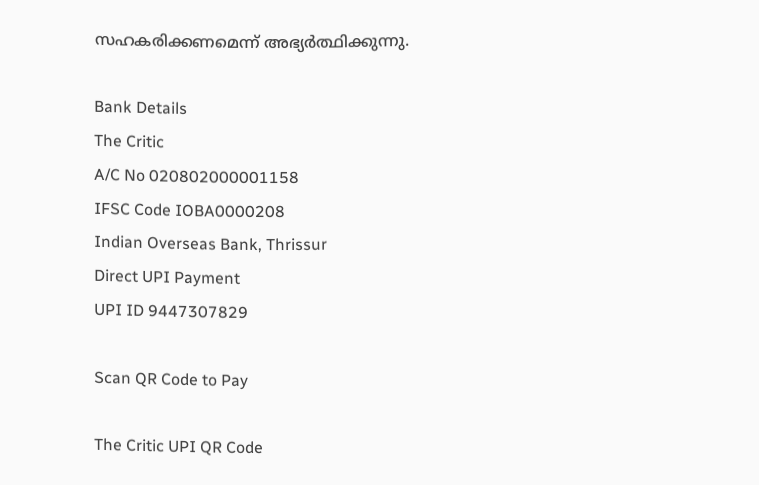സഹകരിക്കണമെന്ന് അഭ്യര്‍ത്ഥിക്കുന്നു.

Bank Details
The Critic
A/C No 020802000001158
IFSC Code IOBA0000208
Indian Overseas Bank, Thrissur
Direct UPI Payment
UPI ID 9447307829

Scan QR Code to Pay

The Critic UPI QR Code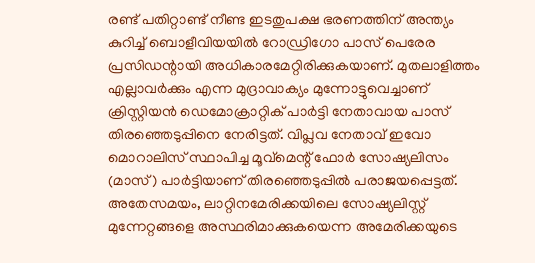രണ്ട് പതിറ്റാണ്ട് നീണ്ട ഇടതുപക്ഷ ഭരണത്തിന് അന്ത്യം കുറിച്ച് ബൊളീവിയയില്‍ റോഡ്രിഗോ പാസ് പെരേര പ്രസിഡന്റായി അധികാരമേറ്റിരിക്കുകയാണ്. മുതലാളിത്തം എല്ലാവര്‍ക്കും എന്ന മുദ്രാവാക്യം മുന്നോട്ടുവെച്ചാണ് ക്രിസ്റ്റിയന്‍ ഡെമോക്രാറ്റിക് പാര്‍ട്ടി നേതാവായ പാസ് തിരഞ്ഞെടുപ്പിനെ നേരിട്ടത്. വിപ്ലവ നേതാവ് ഇവോ മൊറാലിസ് സ്ഥാപിച്ച മൂവ്മെന്റ് ഫോര്‍ സോഷ്യലിസം (മാസ്) പാര്‍ട്ടിയാണ് തിരഞ്ഞെടുപ്പില്‍ പരാജയപ്പെട്ടത്. അതേസമയം, ലാറ്റിനമേരിക്കയിലെ സോഷ്യലിസ്റ്റ് മുന്നേറ്റങ്ങളെ അസ്ഥരിമാക്കുകയെന്ന അമേരിക്കയുടെ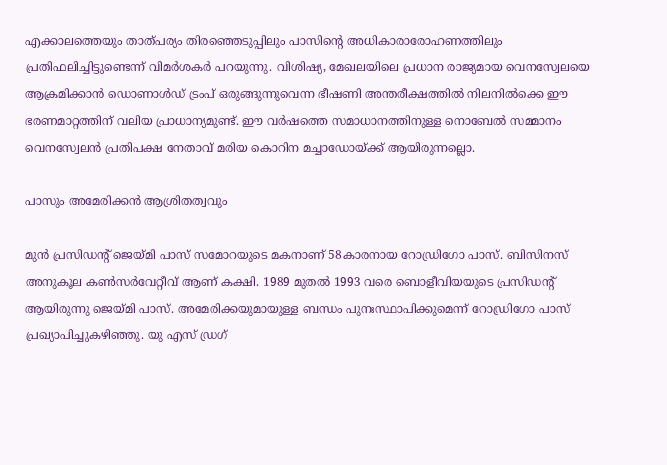എക്കാലത്തെയും താത്പര്യം തിരഞ്ഞെടുപ്പിലും പാസിന്റെ അധികാരാരോഹണത്തിലും പ്രതിഫലിച്ചിട്ടുണ്ടെന്ന് വിമര്‍ശകര്‍ പറയുന്നു. വിശിഷ്യ, മേഖലയിലെ പ്രധാന രാജ്യമായ വെനസ്വേലയെ ആക്രമിക്കാന്‍ ഡൊണാള്‍ഡ് ട്രംപ് ഒരുങ്ങുന്നുവെന്ന ഭീഷണി അന്തരീക്ഷത്തില്‍ നിലനില്‍ക്കെ ഈ ഭരണമാറ്റത്തിന് വലിയ പ്രാധാന്യമുണ്ട്. ഈ വര്‍ഷത്തെ സമാധാനത്തിനുള്ള നൊബേല്‍ സമ്മാനം വെനസ്വേലന്‍ പ്രതിപക്ഷ നേതാവ് മരിയ കൊറിന മച്ചാഡോയ്ക്ക് ആയിരുന്നല്ലൊ.

പാസും അമേരിക്കന്‍ ആശ്രിതത്വവും

മുന്‍ പ്രസിഡന്റ് ജെയ്മി പാസ് സമോറയുടെ മകനാണ് 58കാരനായ റോഡ്രിഗോ പാസ്. ബിസിനസ് അനുകൂല കണ്‍സര്‍വേറ്റീവ് ആണ് കക്ഷി. 1989 മുതല്‍ 1993 വരെ ബൊളീവിയയുടെ പ്രസിഡന്റ് ആയിരുന്നു ജെയ്മി പാസ്. അമേരിക്കയുമായുള്ള ബന്ധം പുനഃസ്ഥാപിക്കുമെന്ന് റോഡ്രിഗോ പാസ് പ്രഖ്യാപിച്ചുകഴിഞ്ഞു. യു എസ് ഡ്രഗ്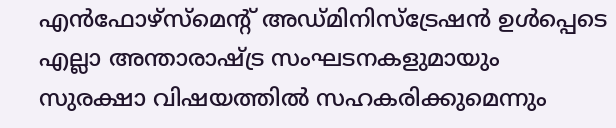എന്‍ഫോഴ്സ്മെന്റ് അഡ്മിനിസ്ട്രേഷന്‍ ഉള്‍പ്പെടെ എല്ലാ അന്താരാഷ്ട്ര സംഘടനകളുമായും സുരക്ഷാ വിഷയത്തില്‍ സഹകരിക്കുമെന്നും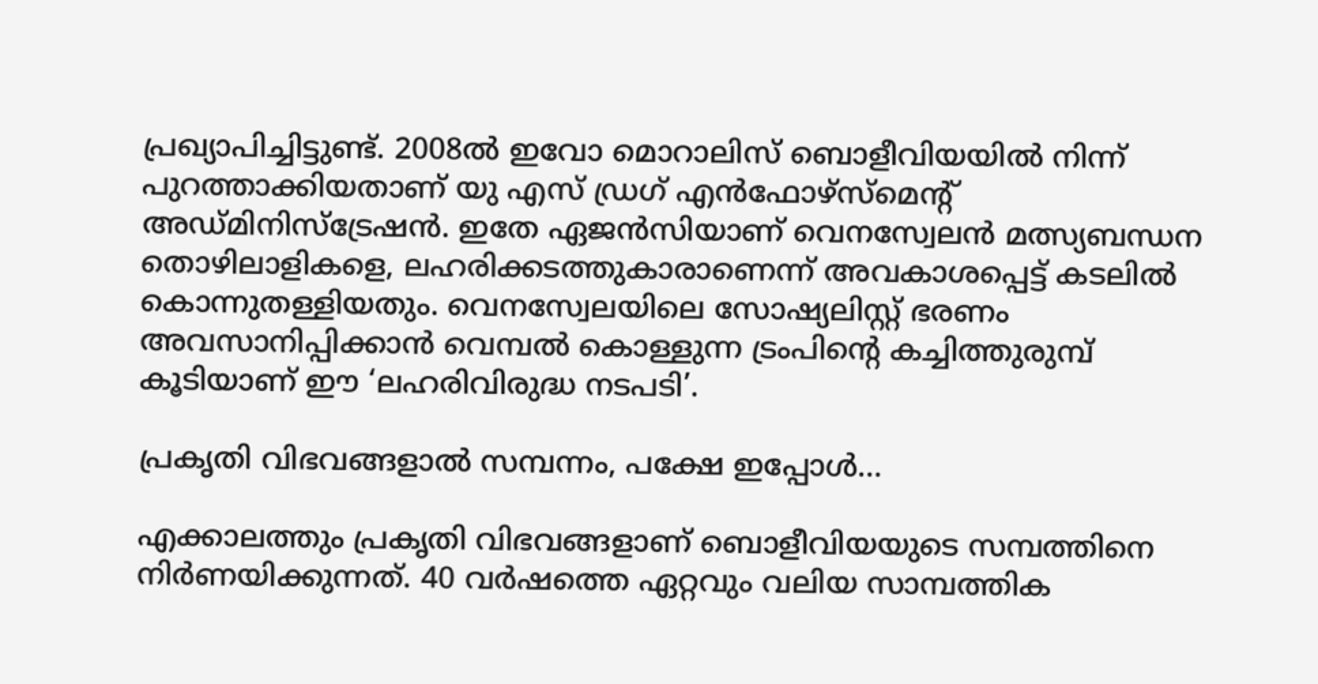പ്രഖ്യാപിച്ചിട്ടുണ്ട്. 2008ല്‍ ഇവോ മൊറാലിസ് ബൊളീവിയയില്‍ നിന്ന് പുറത്താക്കിയതാണ് യു എസ് ഡ്രഗ് എന്‍ഫോഴ്സ്മെന്റ് അഡ്മിനിസ്ട്രേഷന്‍. ഇതേ ഏജന്‍സിയാണ് വെനസ്വേലന്‍ മത്സ്യബന്ധന തൊഴിലാളികളെ, ലഹരിക്കടത്തുകാരാണെന്ന് അവകാശപ്പെട്ട് കടലില്‍ കൊന്നുതള്ളിയതും. വെനസ്വേലയിലെ സോഷ്യലിസ്റ്റ് ഭരണം അവസാനിപ്പിക്കാന്‍ വെമ്പല്‍ കൊള്ളുന്ന ട്രംപിന്റെ കച്ചിത്തുരുമ്പ് കൂടിയാണ് ഈ ‘ലഹരിവിരുദ്ധ നടപടി’.

പ്രകൃതി വിഭവങ്ങളാല്‍ സമ്പന്നം, പക്ഷേ ഇപ്പോള്‍…

എക്കാലത്തും പ്രകൃതി വിഭവങ്ങളാണ് ബൊളീവിയയുടെ സമ്പത്തിനെ നിര്‍ണയിക്കുന്നത്. 40 വര്‍ഷത്തെ ഏറ്റവും വലിയ സാമ്പത്തിക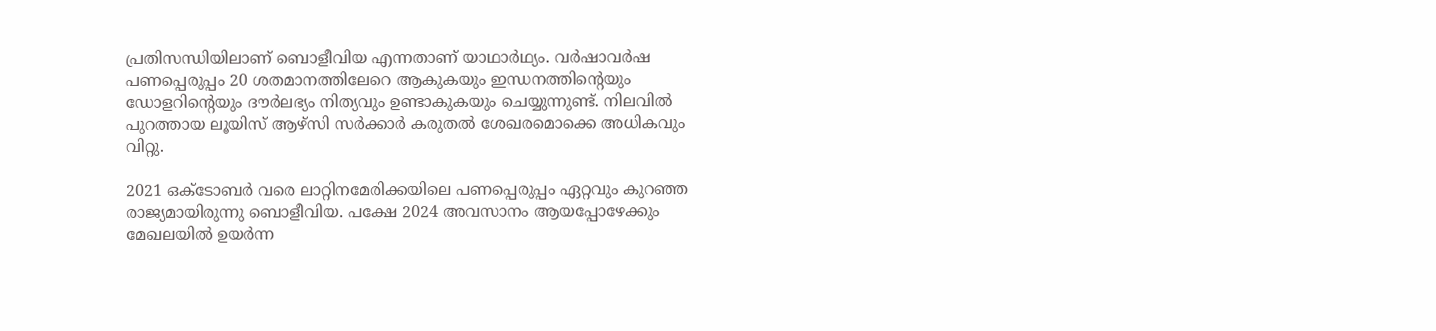പ്രതിസന്ധിയിലാണ് ബൊളീവിയ എന്നതാണ് യാഥാര്‍ഥ്യം. വര്‍ഷാവര്‍ഷ പണപ്പെരുപ്പം 20 ശതമാനത്തിലേറെ ആകുകയും ഇന്ധനത്തിന്റെയും ഡോളറിന്റെയും ദൗര്‍ലഭ്യം നിത്യവും ഉണ്ടാകുകയും ചെയ്യുന്നുണ്ട്. നിലവില്‍ പുറത്തായ ലൂയിസ് ആഴ്സി സര്‍ക്കാര്‍ കരുതല്‍ ശേഖരമൊക്കെ അധികവും വിറ്റു.

2021 ഒക്ടോബര്‍ വരെ ലാറ്റിനമേരിക്കയിലെ പണപ്പെരുപ്പം ഏറ്റവും കുറഞ്ഞ രാജ്യമായിരുന്നു ബൊളീവിയ. പക്ഷേ 2024 അവസാനം ആയപ്പോഴേക്കും മേഖലയില്‍ ഉയര്‍ന്ന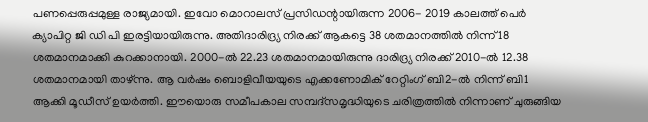പണപ്പെരുപ്പമുള്ള രാജ്യമായി. ഇവോ മൊറാലസ് പ്രസിഡന്റായിരുന്ന 2006- 2019 കാലത്ത് പെര്‍ ക്യാപിറ്റ ജി ഡി പി ഇരട്ടിയായിരുന്നു. അതിദാരിദ്ര്യ നിരക്ക് ആകട്ടെ 38 ശതമാനത്തില്‍ നിന്ന് 18 ശതമാനമാക്കി കുറക്കാനായി. 2000-ല്‍ 22.23 ശതമാനമായിരുന്നു ദാരിദ്ര്യ നിരക്ക് 2010-ല്‍ 12.38 ശതമാനമായി താഴ്ന്നു. ആ വര്‍ഷം ബൊളിവീയയുടെ എക്കണോമിക് റേറ്റിംഗ് ബി2-ല്‍ നിന്ന് ബി1 ആക്കി മൂഡീസ് ഉയര്‍ത്തി. ഈയൊരു സമീപകാല സമ്പദ്സമൃദ്ധിയുടെ ചരിത്രത്തില്‍ നിന്നാണ് ചുരുങ്ങിയ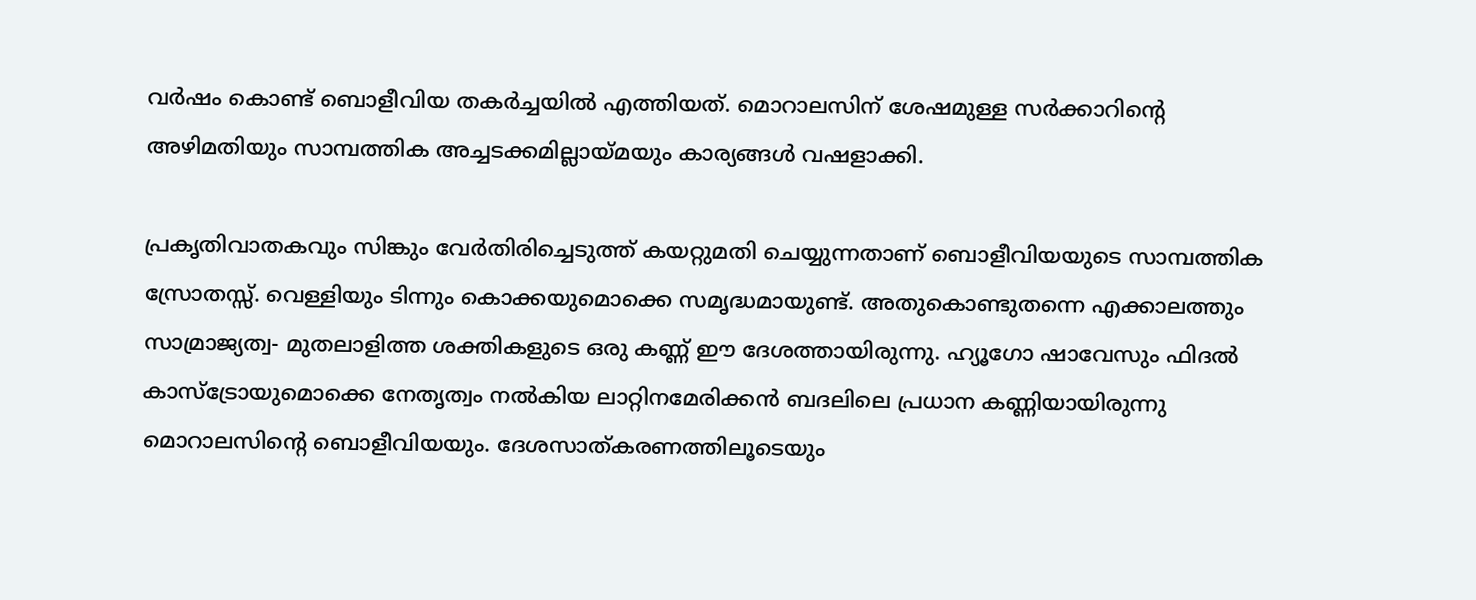വര്‍ഷം കൊണ്ട് ബൊളീവിയ തകര്‍ച്ചയില്‍ എത്തിയത്. മൊറാലസിന് ശേഷമുള്ള സര്‍ക്കാറിന്റെ അഴിമതിയും സാമ്പത്തിക അച്ചടക്കമില്ലായ്മയും കാര്യങ്ങള്‍ വഷളാക്കി.

പ്രകൃതിവാതകവും സിങ്കും വേര്‍തിരിച്ചെടുത്ത് കയറ്റുമതി ചെയ്യുന്നതാണ് ബൊളീവിയയുടെ സാമ്പത്തിക സ്രോതസ്സ്. വെള്ളിയും ടിന്നും കൊക്കയുമൊക്കെ സമൃദ്ധമായുണ്ട്. അതുകൊണ്ടുതന്നെ എക്കാലത്തും സാമ്രാജ്യത്വ- മുതലാളിത്ത ശക്തികളുടെ ഒരു കണ്ണ് ഈ ദേശത്തായിരുന്നു. ഹ്യൂഗോ ഷാവേസും ഫിദല്‍ കാസ്ട്രോയുമൊക്കെ നേതൃത്വം നല്‍കിയ ലാറ്റിനമേരിക്കന്‍ ബദലിലെ പ്രധാന കണ്ണിയായിരുന്നു മൊറാലസിന്റെ ബൊളീവിയയും. ദേശസാത്കരണത്തിലൂടെയും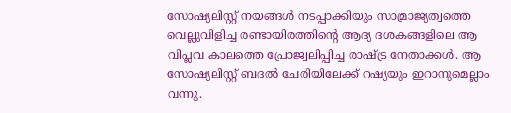സോഷ്യലിസ്റ്റ് നയങ്ങള്‍ നടപ്പാക്കിയും സാമ്രാജ്യത്വത്തെ വെല്ലുവിളിച്ച രണ്ടായിരത്തിന്റെ ആദ്യ ദശകങ്ങളിലെ ആ വിപ്ലവ കാലത്തെ പ്രോജ്വലിപ്പിച്ച രാഷ്ട്ര നേതാക്കള്‍. ആ സോഷ്യലിസ്റ്റ് ബദല്‍ ചേരിയിലേക്ക് റഷ്യയും ഇറാനുമെല്ലാം വന്നു.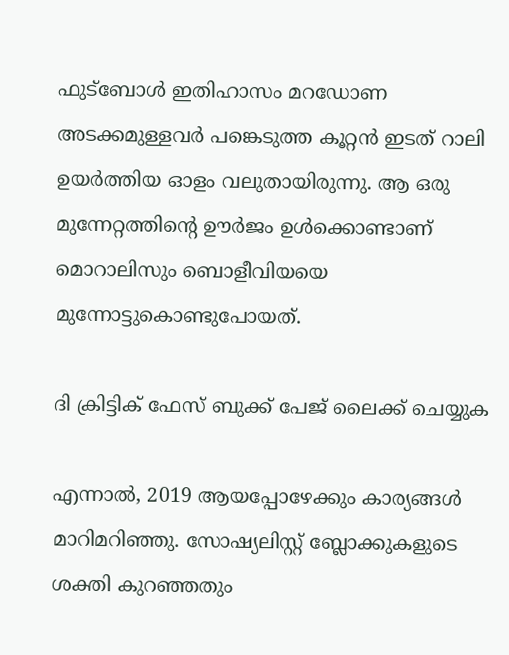ഫുട്ബോള്‍ ഇതിഹാസം മറഡോണ അടക്കമുള്ളവര്‍ പങ്കെടുത്ത കൂറ്റന്‍ ഇടത് റാലി ഉയര്‍ത്തിയ ഓളം വലുതായിരുന്നു. ആ ഒരു മുന്നേറ്റത്തിന്റെ ഊര്‍ജം ഉള്‍ക്കൊണ്ടാണ് മൊറാലിസും ബൊളീവിയയെ മുന്നോട്ടുകൊണ്ടുപോയത്.

ദി ക്രിട്ടിക് ഫേസ് ബുക്ക് പേജ് ലൈക്ക് ചെയ്യുക

എന്നാല്‍, 2019 ആയപ്പോഴേക്കും കാര്യങ്ങള്‍ മാറിമറിഞ്ഞു. സോഷ്യലിസ്റ്റ് ബ്ലോക്കുകളുടെ ശക്തി കുറഞ്ഞതും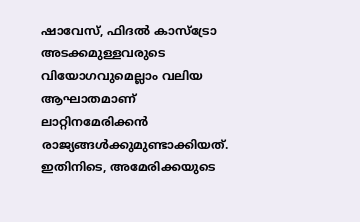ഷാവേസ്, ഫിദല്‍ കാസ്ട്രോ അടക്കമുള്ളവരുടെ വിയോഗവുമെല്ലാം വലിയ ആഘാതമാണ് ലാറ്റിനമേരിക്കന്‍ രാജ്യങ്ങള്‍ക്കുമുണ്ടാക്കിയത്. ഇതിനിടെ, അമേരിക്കയുടെ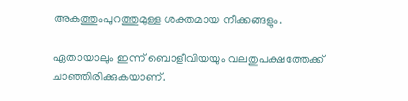അകത്തുംപുറത്തുമുള്ള ശക്തമായ നീക്കങ്ങളും.

ഏതായാലും ഇന്ന് ബൊളീവിയയും വലതുപക്ഷത്തേക്ക് ചാഞ്ഞിരിക്കുകയാണ്.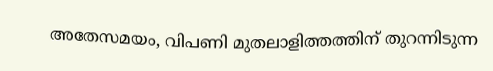അതേസമയം, വിപണി മുതലാളിത്തത്തിന് തുറന്നിടുന്ന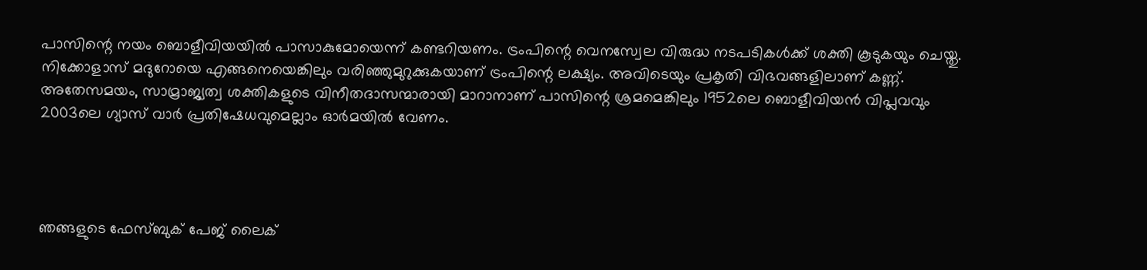പാസിന്റെ നയം ബൊളീവിയയില്‍ പാസാകുമോയെന്ന് കണ്ടറിയണം. ട്രംപിന്റെ വെനസ്വേല വിരുദ്ധ നടപടികള്‍ക്ക് ശക്തി കൂടുകയും ചെയ്തു. നിക്കോളാസ് മദുറോയെ എങ്ങനെയെങ്കിലും വരിഞ്ഞുമുറുക്കുകയാണ് ട്രംപിന്റെ ലക്ഷ്യം. അവിടെയും പ്രകൃതി വിഭവങ്ങളിലാണ് കണ്ണ്. അതേസമയം, സാമ്രാജ്യത്വ ശക്തികളുടെ വിനീതദാസന്മാരായി മാറാനാണ് പാസിന്റെ ശ്രമമെങ്കിലും 1952ലെ ബൊളീവിയന്‍ വിപ്ലവവും 2003ലെ ഗ്യാസ് വാര്‍ പ്രതിഷേധവുമെല്ലാം ഓര്‍മയില്‍ വേണം.




ഞങ്ങളുടെ ഫേസ്ബുക് പേജ് ലൈക്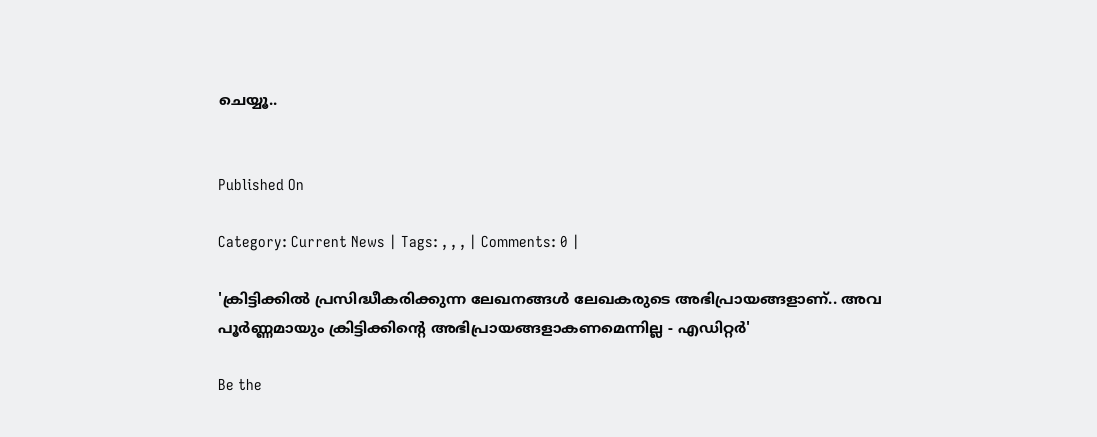ചെയ്യൂ..


Published On

Category: Current News | Tags: , , , | Comments: 0 |

'ക്രിട്ടിക്കില്‍ പ്രസിദ്ധീകരിക്കുന്ന ലേഖനങ്ങള്‍ ലേഖകരുടെ അഭിപ്രായങ്ങളാണ്.. അവ പൂര്‍ണ്ണമായും ക്രിട്ടിക്കിന്റെ അഭിപ്രായങ്ങളാകണമെന്നില്ല - എഡിറ്റര്‍'

Be the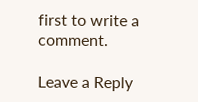first to write a comment.

Leave a Reply